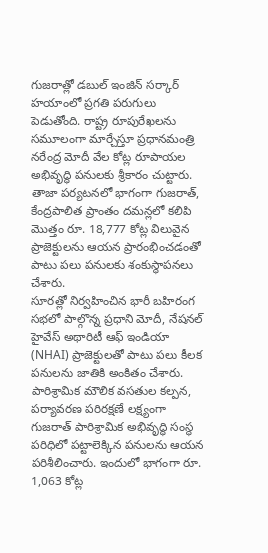గుజరాత్లో డబుల్ ఇంజిన్ సర్కార్ హయాంలో ప్రగతి పరుగులు పెడుతోంది. రాష్ట్ర రూపురేఖలను సమూలంగా మార్చేస్తూ ప్రధానమంత్రి నరేంద్ర మోదీ వేల కోట్ల రూపాయల అభివృద్ధి పనులకు శ్రీకారం చుట్టారు. తాజా పర్యటనలో భాగంగా గుజరాత్, కేంద్రపాలిత ప్రాంతం దమన్లలో కలిపి మొత్తం రూ. 18,777 కోట్ల విలువైన ప్రాజెక్టులను ఆయన ప్రారంభించడంతో పాటు పలు పనులకు శంకుస్థాపనలు చేశారు.
సూరత్లో నిర్వహించిన భారీ బహిరంగ సభలో పాల్గొన్న ప్రధాని మోదీ, నేషనల్ హైవేస్ అథారిటీ ఆఫ్ ఇండియా (NHAI) ప్రాజెక్టులతో పాటు పలు కీలక పనులను జాతికి అంకితం చేశారు. పారిశ్రామిక మౌలిక వసతుల కల్పన, పర్యావరణ పరిరక్షణే లక్ష్యంగా గుజరాత్ పారిశ్రామిక అభివృద్ధి సంస్థ పరిధిలో పట్టాలెక్కిన పనులను ఆయన పరిశీలించారు. ఇందులో భాగంగా రూ. 1,063 కోట్ల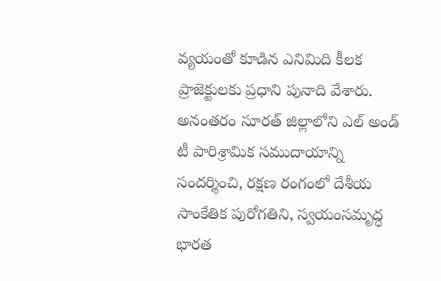వ్యయంతో కూడిన ఎనిమిది కీలక ప్రాజెక్టులకు ప్రధాని పునాది వేశారు. అనంతరం సూరత్ జిల్లాలోని ఎల్ అండ్ టీ పారిశ్రామిక సముదాయాన్ని సందర్శించి, రక్షణ రంగంలో దేశీయ సాంకేతిక పురోగతిని, స్వయంసమృద్ధ భారత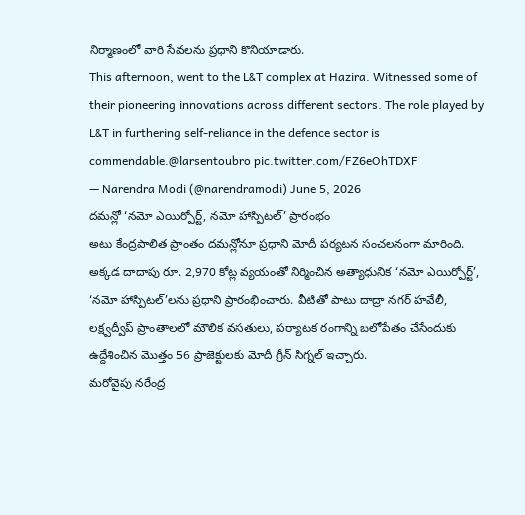నిర్మాణంలో వారి సేవలను ప్రధాని కొనియాడారు.
This afternoon, went to the L&T complex at Hazira. Witnessed some of their pioneering innovations across different sectors. The role played by L&T in furthering self-reliance in the defence sector is commendable.@larsentoubro pic.twitter.com/FZ6eOhTDXF
— Narendra Modi (@narendramodi) June 5, 2026
దమన్లో ‘నమో ఎయిర్పోర్ట్, నమో హాస్పిటల్’ ప్రారంభం
అటు కేంద్రపాలిత ప్రాంతం దమన్లోనూ ప్రధాని మోదీ పర్యటన సంచలనంగా మారింది. అక్కడ దాదాపు రూ. 2,970 కోట్ల వ్యయంతో నిర్మించిన అత్యాధునిక ‘నమో ఎయిర్పోర్ట్’, ‘నమో హాస్పిటల్’లను ప్రధాని ప్రారంభించారు. వీటితో పాటు దాద్రా నగర్ హవేలీ, లక్ష్వద్వీప్ ప్రాంతాలలో మౌలిక వసతులు, పర్యాటక రంగాన్ని బలోపేతం చేసేందుకు ఉద్దేశించిన మొత్తం 56 ప్రాజెక్టులకు మోదీ గ్రీన్ సిగ్నల్ ఇచ్చారు.
మరోవైపు నరేంద్ర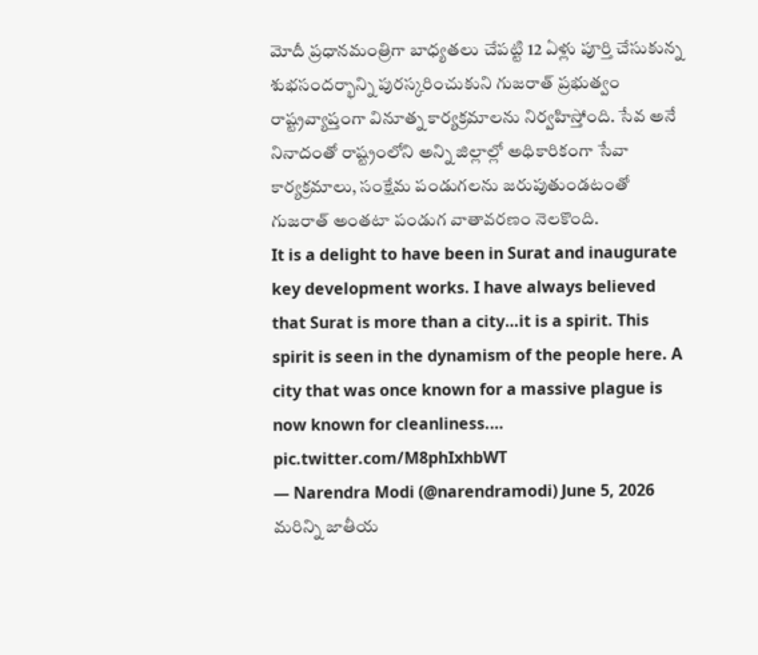మోదీ ప్రధానమంత్రిగా బాధ్యతలు చేపట్టి 12 ఏళ్లు పూర్తి చేసుకున్న శుభసందర్భాన్ని పురస్కరించుకుని గుజరాత్ ప్రభుత్వం రాష్ట్రవ్యాప్తంగా వినూత్న కార్యక్రమాలను నిర్వహిస్తోంది. సేవ అనే నినాదంతో రాష్ట్రంలోని అన్ని జిల్లాల్లో అధికారికంగా సేవా కార్యక్రమాలు, సంక్షేమ పండుగలను జరుపుతుండటంతో గుజరాత్ అంతటా పండుగ వాతావరణం నెలకొంది.
It is a delight to have been in Surat and inaugurate key development works. I have always believed that Surat is more than a city…it is a spirit. This spirit is seen in the dynamism of the people here. A city that was once known for a massive plague is now known for cleanliness.… pic.twitter.com/M8phIxhbWT
— Narendra Modi (@narendramodi) June 5, 2026
మరిన్ని జాతీయ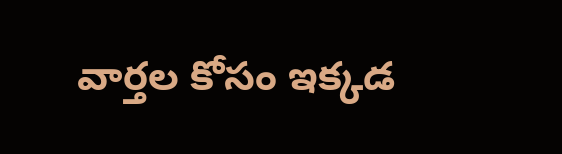వార్తల కోసం ఇక్కడ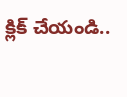క్లిక్ చేయండి..